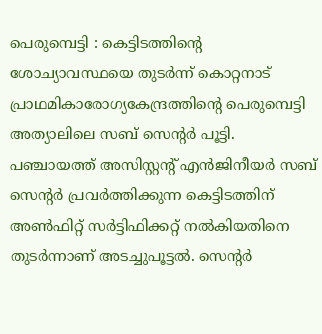പെരുമ്പെട്ടി : കെട്ടിടത്തിന്റെ ശോച്യാവസ്ഥയെ തുടർന്ന് കൊറ്റനാട് പ്രാഥമികാരോഗ്യകേന്ദ്രത്തിന്റെ പെരുമ്പെട്ടി അത്യാലിലെ സബ് സെന്റർ പൂട്ടി. പഞ്ചായത്ത് അസിസ്റ്റന്റ് എൻജിനീയർ സബ് സെന്റർ പ്രവർത്തിക്കുന്ന കെട്ടിടത്തിന് അൺഫിറ്റ് സർട്ടിഫിക്കറ്റ് നൽകിയതിനെ തുടർന്നാണ് അടച്ചുപൂട്ടൽ. സെന്റർ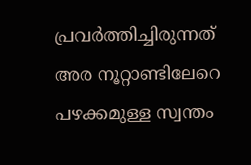പ്രവർത്തിച്ചിരുന്നത് അര നൂറ്റാണ്ടിലേറെ പഴക്കമുള്ള സ്വന്തം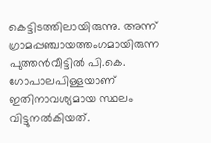കെട്ടിടത്തിലായിരുന്നു. അന്ന് ഗ്രാമപ്പഞ്ചായത്തംഗമായിരുന്ന പുത്തൻവീട്ടിൽ പി.കെ. ഗോപാലപിള്ളയാണ് ഇതിനാവശ്യമായ സ്ഥലം വിട്ടുനൽകിയത്.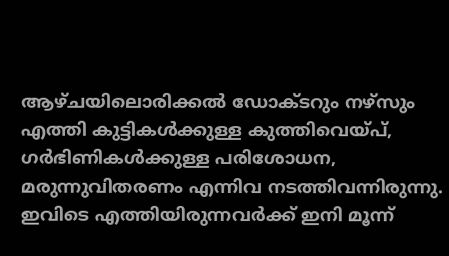ആഴ്ചയിലൊരിക്കൽ ഡോക്ടറും നഴ്സും എത്തി കുട്ടികൾക്കുള്ള കുത്തിവെയ്പ്, ഗർഭിണികൾക്കുള്ള പരിശോധന, മരുന്നുവിതരണം എന്നിവ നടത്തിവന്നിരുന്നു.
ഇവിടെ എത്തിയിരുന്നവർക്ക് ഇനി മൂന്ന്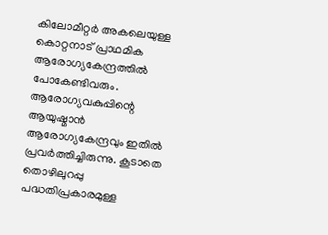കിലോമീറ്റർ അകലെയുള്ള കൊറ്റനാട് പ്രാഥമിക ആരോഗ്യകേന്ദ്രത്തിൽ പോകേണ്ടിവരും. ആരോഗ്യവകുപ്പിന്റെ ആയുഷ്മാൻ ആരോഗ്യകേന്ദ്രവും ഇതിൽ പ്രവർത്തിച്ചിരുന്നു. കൂടാതെ തൊഴിലുറപ്പു പദ്ധതിപ്രകാരമുള്ള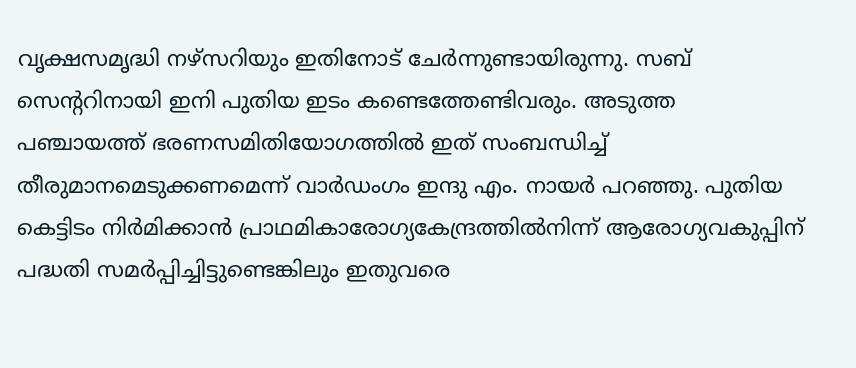വൃക്ഷസമൃദ്ധി നഴ്സറിയും ഇതിനോട് ചേർന്നുണ്ടായിരുന്നു. സബ് സെന്ററിനായി ഇനി പുതിയ ഇടം കണ്ടെത്തേണ്ടിവരും. അടുത്ത പഞ്ചായത്ത് ഭരണസമിതിയോഗത്തിൽ ഇത് സംബന്ധിച്ച് തീരുമാനമെടുക്കണമെന്ന് വാർഡംഗം ഇന്ദു എം. നായർ പറഞ്ഞു. പുതിയ കെട്ടിടം നിർമിക്കാൻ പ്രാഥമികാരോഗ്യകേന്ദ്രത്തിൽനിന്ന് ആരോഗ്യവകുപ്പിന് പദ്ധതി സമർപ്പിച്ചിട്ടുണ്ടെങ്കിലും ഇതുവരെ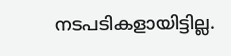നടപടികളായിട്ടില്ല.